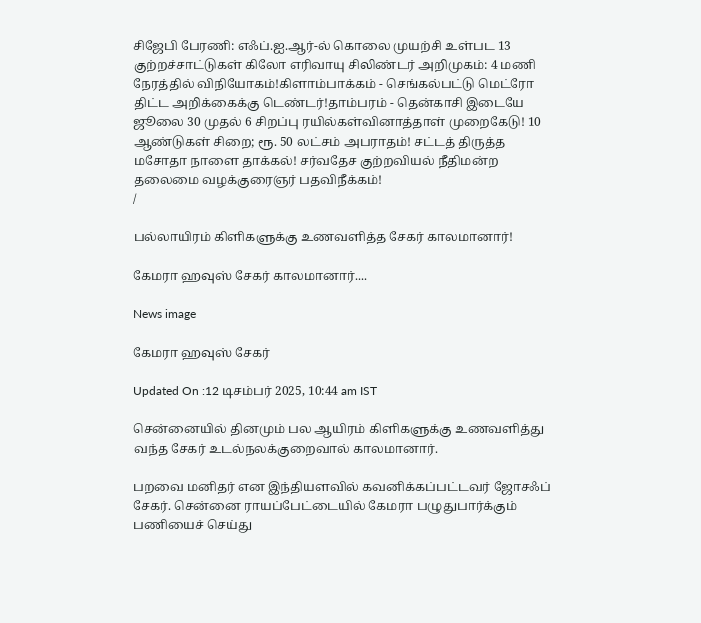சிஜேபி பேரணி: எஃப்.ஐ.ஆர்-ல் கொலை முயற்சி உள்பட 13 குற்றச்சாட்டுகள் கிலோ எரிவாயு சிலிண்டர் அறிமுகம்: 4 மணி நேரத்தில் விநியோகம்!கிளாம்பாக்கம் - செங்கல்பட்டு மெட்ரோ திட்ட அறிக்கைக்கு டெண்டர்!தாம்பரம் - தென்காசி இடையே ஜூலை 30 முதல் 6 சிறப்பு ரயில்கள்வினாத்தாள் முறைகேடு! 10 ஆண்டுகள் சிறை; ரூ. 50 லட்சம் அபராதம்! சட்டத் திருத்த மசோதா நாளை தாக்கல்! சர்வதேச குற்றவியல் நீதிமன்ற தலைமை வழக்குரைஞர் பதவிநீக்கம்!
/

பல்லாயிரம் கிளிகளுக்கு உணவளித்த சேகர் காலமானார்!

கேமரா ஹவுஸ் சேகர் காலமானார்....

News image

கேமரா ஹவுஸ் சேகர்

Updated On :12 டிசம்பர் 2025, 10:44 am IST

சென்னையில் தினமும் பல ஆயிரம் கிளிகளுக்கு உணவளித்து வந்த சேகர் உடல்நலக்குறைவால் காலமானார்.

பறவை மனிதர் என இந்தியளவில் கவனிக்கப்பட்டவர் ஜோசஃப் சேகர். சென்னை ராயப்பேட்டையில் கேமரா பழுதுபார்க்கும் பணியைச் செய்து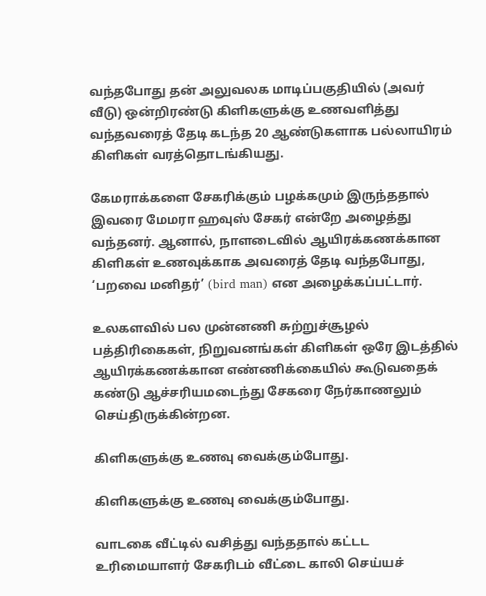வந்தபோது தன் அலுவலக மாடிப்பகுதியில் (அவர் வீடு) ஒன்றிரண்டு கிளிகளுக்கு உணவளித்து வந்தவரைத் தேடி கடந்த 20 ஆண்டுகளாக பல்லாயிரம் கிளிகள் வரத்தொடங்கியது.

கேமராக்களை சேகரிக்கும் பழக்கமும் இருந்ததால் இவரை மேமரா ஹவுஸ் சேகர் என்றே அழைத்து வந்தனர். ஆனால், நாளடைவில் ஆயிரக்கணக்கான கிளிகள் உணவுக்காக அவரைத் தேடி வந்தபோது, ‘பறவை மனிதர்’ (bird man) என அழைக்கப்பட்டார்.

உலகளவில் பல முன்னணி சுற்றுச்சூழல் பத்திரிகைகள், நிறுவனங்கள் கிளிகள் ஒரே இடத்தில் ஆயிரக்கணக்கான எண்ணிக்கையில் கூடுவதைக் கண்டு ஆச்சரியமடைந்து சேகரை நேர்காணலும் செய்திருக்கின்றன.

கிளிகளுக்கு உணவு வைக்கும்போது.

கிளிகளுக்கு உணவு வைக்கும்போது.

வாடகை வீட்டில் வசித்து வந்ததால் கட்டட உரிமையாளர் சேகரிடம் வீட்டை காலி செய்யச்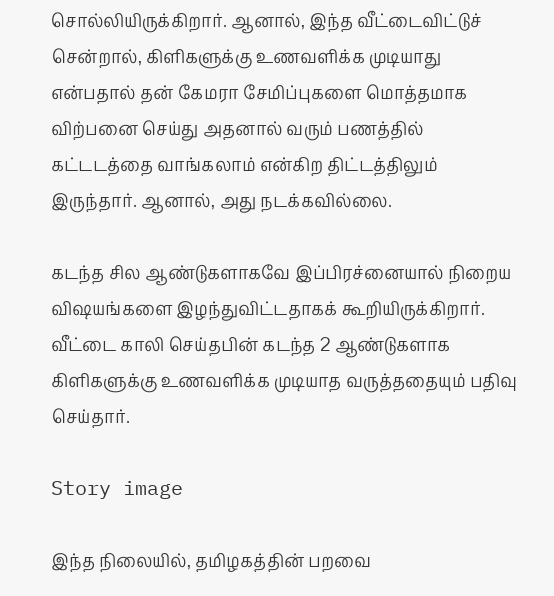சொல்லியிருக்கிறார். ஆனால், இந்த வீட்டைவிட்டுச் சென்றால், கிளிகளுக்கு உணவளிக்க முடியாது என்பதால் தன் கேமரா சேமிப்புகளை மொத்தமாக விற்பனை செய்து அதனால் வரும் பணத்தில் கட்டடத்தை வாங்கலாம் என்கிற திட்டத்திலும் இருந்தார். ஆனால், அது நடக்கவில்லை.

கடந்த சில ஆண்டுகளாகவே இப்பிரச்னையால் நிறைய விஷயங்களை இழந்துவிட்டதாகக் கூறியிருக்கிறார். வீட்டை காலி செய்தபின் கடந்த 2 ஆண்டுகளாக கிளிகளுக்கு உணவளிக்க முடியாத வருத்ததையும் பதிவு செய்தார்.

Story image

இந்த நிலையில், தமிழகத்தின் பறவை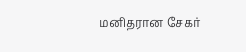மனிதரான சேகர்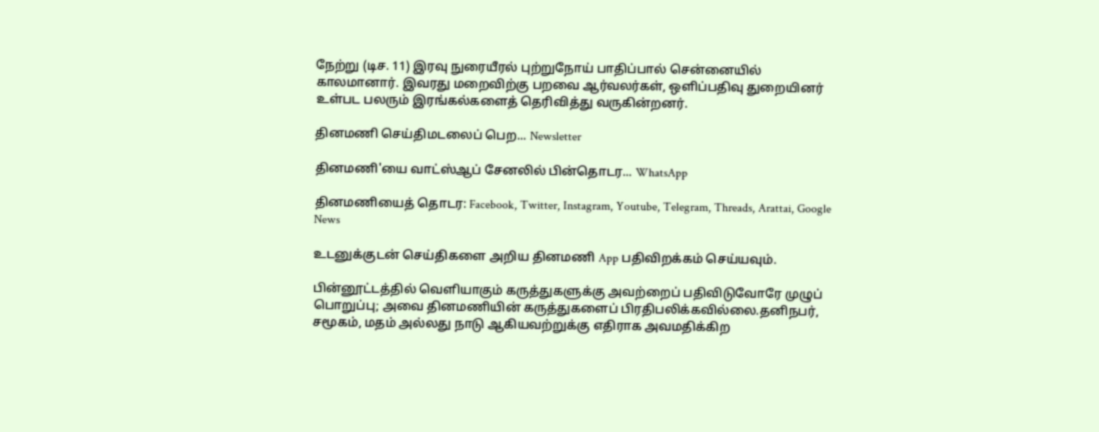நேற்று (டிச. 11) இரவு நுரையீரல் புற்றுநோய் பாதிப்பால் சென்னையில் காலமானார். இவரது மறைவிற்கு பறவை ஆர்வலர்கள், ஒளிப்பதிவு துறையினர் உள்பட பலரும் இரங்கல்களைத் தெரிவித்து வருகின்றனர்.

தினமணி செய்திமடலைப் பெற... Newsletter

தினமணி'யை வாட்ஸ்ஆப் சேனலில் பின்தொடர... WhatsApp

தினமணியைத் தொடர: Facebook, Twitter, Instagram, Youtube, Telegram, Threads, Arattai, Google News

உடனுக்குடன் செய்திகளை அறிய தினமணி App பதிவிறக்கம் செய்யவும்.

பின்னூட்டத்தில் வெளியாகும் கருத்துகளுக்கு அவற்றைப் பதிவிடுவோரே முழுப் பொறுப்பு; அவை தினமணியின் கருத்துகளைப் பிரதிபலிக்கவில்லை.தனிநபர், சமூகம், மதம் அல்லது நாடு ஆகியவற்றுக்கு எதிராக அவமதிக்கிற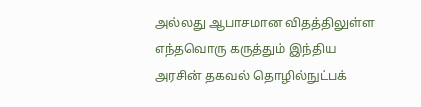அல்லது ஆபாசமான விதத்திலுள்ள எந்தவொரு கருத்தும் இந்திய அரசின் தகவல் தொழில்நுட்பக்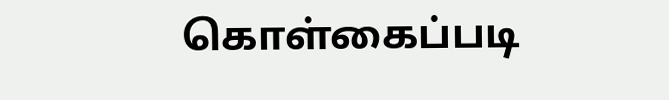கொள்கைப்படி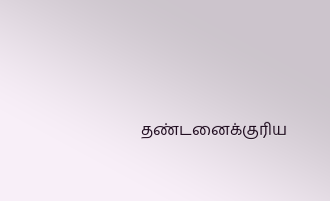தண்டனைக்குரிய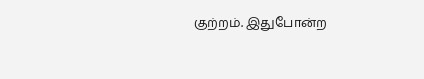குற்றம். இதுபோன்ற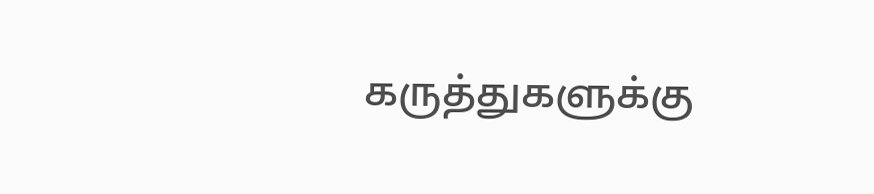கருத்துகளுக்கு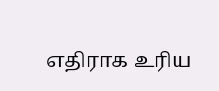எதிராக உரிய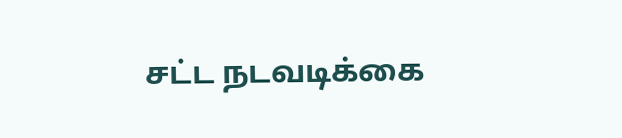சட்ட நடவடிக்கை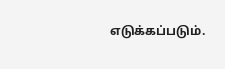எடுக்கப்படும்.